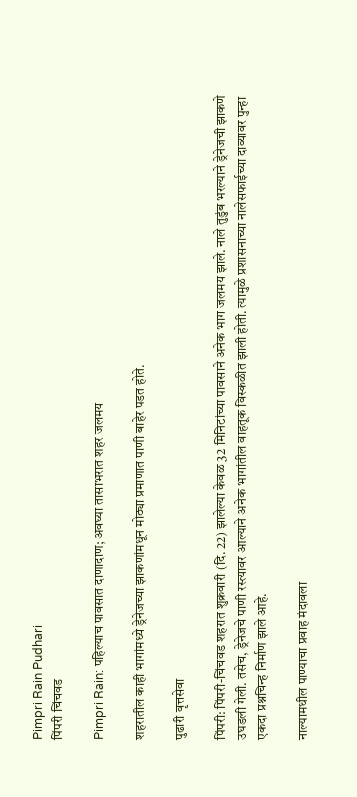Pimpri Rain Pudhari
पिंपरी चिंचवड

Pimpri Rain: पहिल्याच पावसात दाणादाण; अवघ्या तासाभरात शहर जलमय

शहरातील काही भागांमध्ये ड्रेनेजच्या झाकणांमधून मोठ्या प्रमाणात पाणी बाहेर पडत होते.

पुढारी वृत्तसेवा

पिंपरी: पिंपरी-चिंचवड शहरात शुक्रवारी (दि. 22) झालेल्या केवळ 32 मिनिटांच्या पावसाने अनेक भाग जलमय झाले. नाले तुडुंब भरल्याने ड्रेनेजची झाकणे उघडली गेली. तसेच, ड्रेनेजचे पाणी रस्त्यावर आल्याने अनेक भागांतील वाहतूक विस्कळीत झाली होती. त्यामुळे प्रशासनाच्या नालेसफाईच्या दाव्यावर पुन्हा एकदा प्रश्नचिन्ह निर्माण झाले आहे.

नाल्यामधील पाण्याचा प्रवाह मंदावला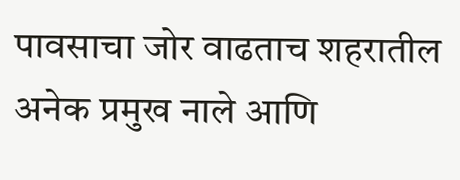पावसाचा जोर वाढताच शहरातील अनेक प्रमुख नाले आणि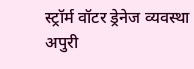स्ट्रॉर्म वॉटर ड्रेनेज व्यवस्था अपुरी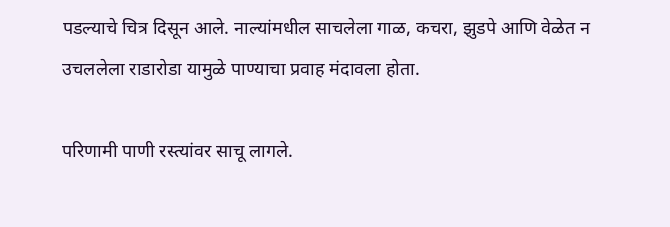पडल्याचे चित्र दिसून आले. नाल्यांमधील साचलेला गाळ, कचरा, झुडपे आणि वेळेत न उचललेला राडारोडा यामुळे पाण्याचा प्रवाह मंदावला होता.

परिणामी पाणी रस्त्यांवर साचू लागले.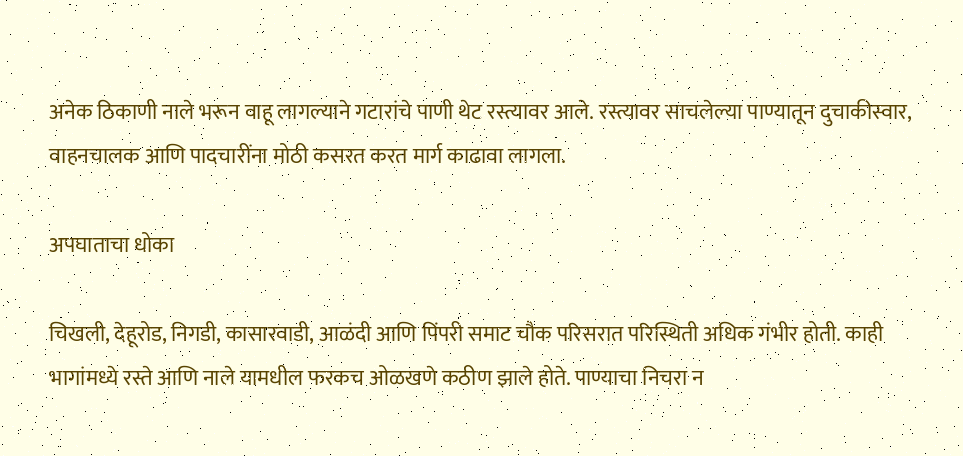अनेक ठिकाणी नाले भरून वाहू लागल्याने गटारांचे पाणी थेट रस्त्यावर आले. रस्त्यावर साचलेल्या पाण्यातून दुचाकीस्वार, वाहनचालक आणि पादचारींना मोठी कसरत करत मार्ग काढावा लागला.

अपघाताचा धोका

चिखली, देहूरोड, निगडी, कासारवाडी, आळंदी आणि पिंपरी समाट चौक परिसरात परिस्थिती अधिक गंभीर होती. काही भागांमध्ये रस्ते आणि नाले यामधील फरकच ओळखणे कठीण झाले होते. पाण्याचा निचरा न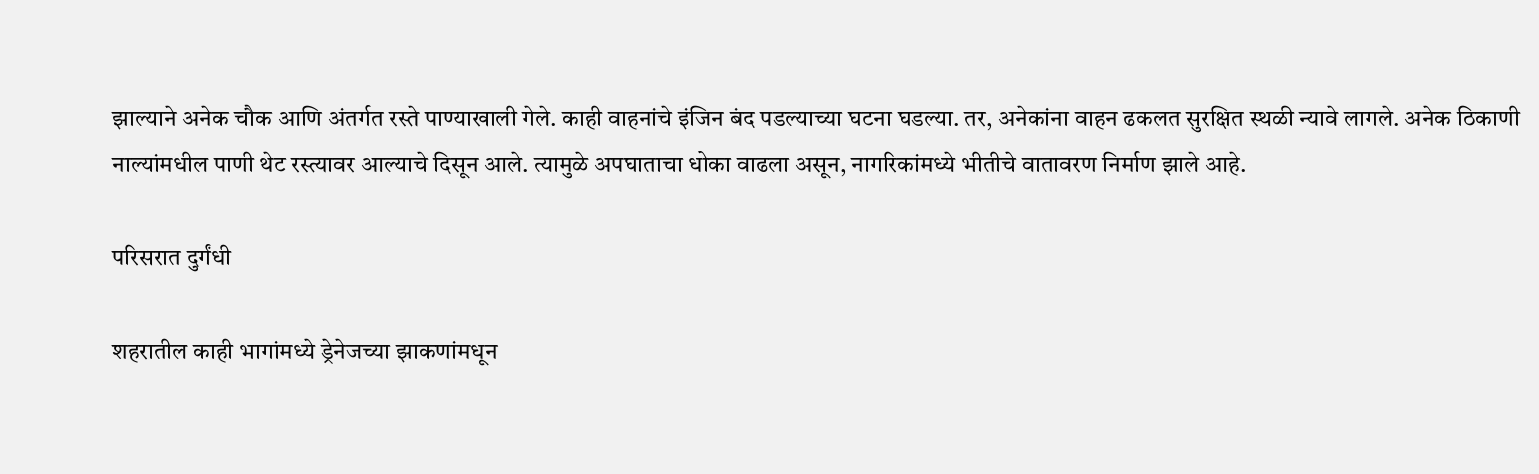झाल्याने अनेक चौक आणि अंतर्गत रस्ते पाण्याखाली गेले. काही वाहनांचे इंजिन बंद पडल्याच्या घटना घडल्या. तर, अनेकांना वाहन ढकलत सुरक्षित स्थळी न्यावे लागले. अनेक ठिकाणी नाल्यांमधील पाणी थेट रस्त्यावर आल्याचे दिसून आले. त्यामुळे अपघाताचा धोका वाढला असून, नागरिकांमध्ये भीतीचे वातावरण निर्माण झाले आहे.

परिसरात दुर्गंधी

शहरातील काही भागांमध्ये ड्रेनेजच्या झाकणांमधून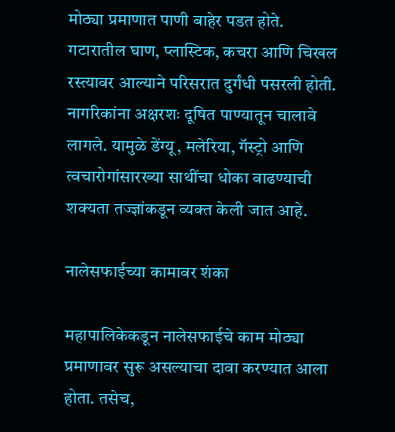मोठ्या प्रमाणात पाणी बाहेर पडत होते. गटारातील घाण, प्लास्टिक, कचरा आणि चिखल रस्त्यावर आल्याने परिसरात दुर्गंधी पसरली होती. नागरिकांना अक्षरशः दूषित पाण्यातून चालावे लागले. यामुळे डेंग्यू, मलेरिया, गॅस्ट्रो आणि त्वचारोगांसारख्या साथींचा धोका वाढण्याची शक्यता तज्ज्ञांकडून व्यक्त केली जात आहे.

नालेसफाईच्या कामावर शंका

महापालिकेकडून नालेसफाईचे काम मोठ्या प्रमाणावर सुरू असल्याचा दावा करण्यात आला होता. तसेच,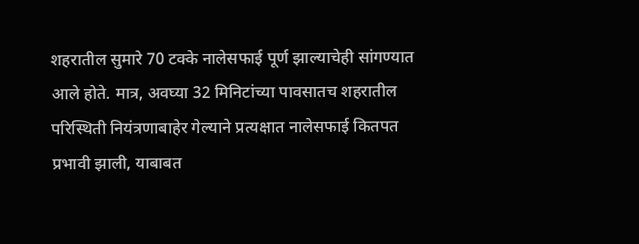शहरातील सुमारे 70 टक्के नालेसफाई पूर्ण झाल्याचेही सांगण्यात आले होते. मात्र, अवघ्या 32 मिनिटांच्या पावसातच शहरातील परिस्थिती नियंत्रणाबाहेर गेल्याने प्रत्यक्षात नालेसफाई कितपत प्रभावी झाली, याबाबत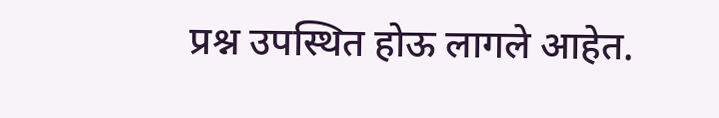प्रश्न उपस्थित होऊ लागले आहेत.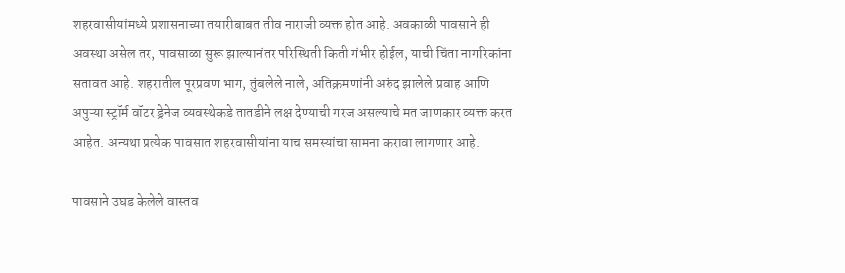शहरवासीयांमध्ये प्रशासनाच्या तयारीबाबत तीव नाराजी व्यक्त होत आहे. अवकाळी पावसाने ही अवस्था असेल तर, पावसाळा सुरू झाल्यानंतर परिस्थिती किती गंभीर होईल, याची चिंता नागरिकांना सतावत आहे. शहरातील पूरप्रवण भाग, तुंबलेले नाले, अतिक्रमणांनी अरुंद झालेले प्रवाह आणि अपुऱ्या स्ट्रॉर्म वॉटर ड्रेनेज व्यवस्थेकडे तातडीने लक्ष देण्याची गरज असल्याचे मत जाणकार व्यक्त करत आहेत. अन्यथा प्रत्येक पावसात शहरवासीयांना याच समस्यांचा सामना करावा लागणार आहे.

पावसाने उघड केलेले वास्तव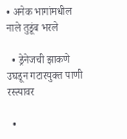• अनेक भागांमधील नाले तुडूंब भरले

  • ड्रेनेजची झाकणे उघडून गटारयुक्त पाणी रस्त्यावर

  •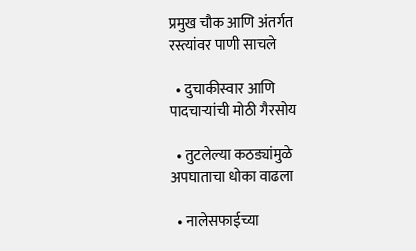प्रमुख चौक आणि अंतर्गत रस्त्यांवर पाणी साचले

  • दुचाकीस्वार आणि पादचाऱ्यांची मोठी गैरसोय

  • तुटलेल्या कठड्यांमुळे अपघाताचा धोका वाढला

  • नालेसफाईच्या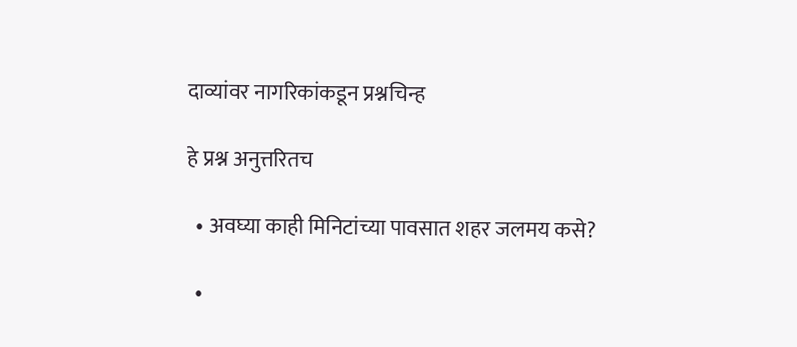दाव्यांवर नागरिकांकडून प्रश्नचिन्ह

हे प्रश्न अनुत्तरितच

  • अवघ्या काही मिनिटांच्या पावसात शहर जलमय कसे?

  •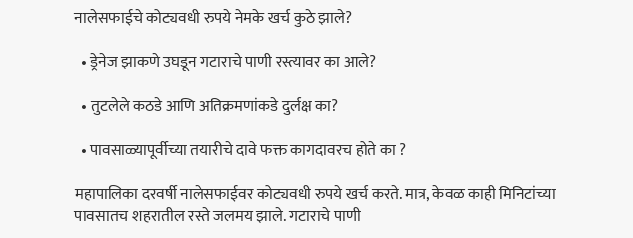नालेसफाईचे कोट्यवधी रुपये नेमके खर्च कुठे झाले?

  • ड्रेनेज झाकणे उघडून गटाराचे पाणी रस्त्यावर का आले?

  • तुटलेले कठडे आणि अतिक्रमणांकडे दुर्लक्ष का?

  • पावसाळ्यापूर्वीच्या तयारीचे दावे फक्त कागदावरच होते का ?

महापालिका दरवर्षी नालेसफाईवर कोट्यवधी रुपये खर्च करते. मात्र, केवळ काही मिनिटांच्या पावसातच शहरातील रस्ते जलमय झाले. गटाराचे पाणी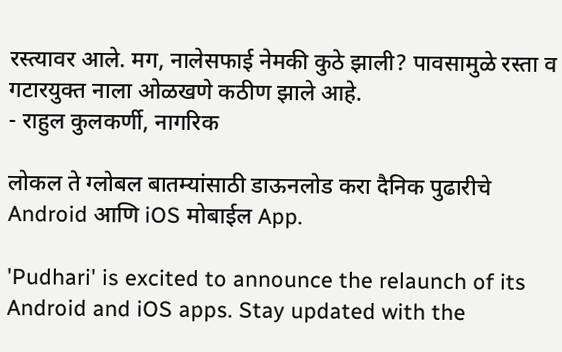रस्त्यावर आले. मग, नालेसफाई नेमकी कुठे झाली? पावसामुळे रस्ता व गटारयुक्त नाला ओळखणे कठीण झाले आहे.
- राहुल कुलकर्णी, नागरिक

लोकल ते ग्लोबल बातम्यांसाठी डाऊनलोड करा दैनिक पुढारीचे Android आणि iOS मोबाईल App.

'Pudhari' is excited to announce the relaunch of its Android and iOS apps. Stay updated with the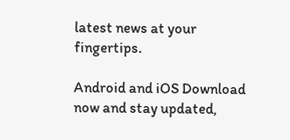latest news at your fingertips.

Android and iOS Download now and stay updated,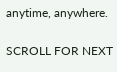anytime, anywhere.

SCROLL FOR NEXT